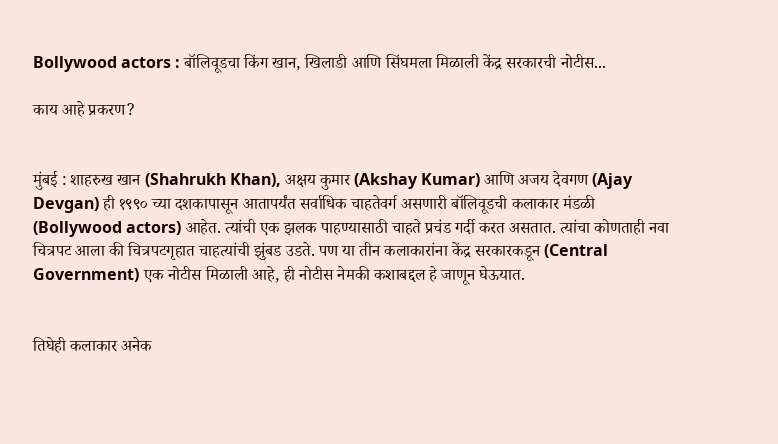Bollywood actors : बॉलिवूडचा किंग खान, खिलाडी आणि सिंघमला मिळाली केंद्र सरकारची नोटीस...

काय आहे प्रकरण?


मुंबई : शाहरुख खान (Shahrukh Khan), अक्षय कुमार (Akshay Kumar) आणि अजय देवगण (Ajay Devgan) ही १९९० च्या दशकापासून आतापर्यंत सर्वाधिक चाहतेवर्ग असणारी बॉलिवूडची कलाकार मंडळी (Bollywood actors) आहेत. त्यांची एक झलक पाहण्यासाठी चाहते प्रचंड गर्दी करत असतात. त्यांचा कोणताही नवा चित्रपट आला की चित्रपटगृहात चाहत्यांची झुंबड उडते. पण या तीन कलाकारांना केंद्र सरकारकडून (Central Government) एक नोटीस मिळाली आहे, ही नोटीस नेमकी कशाबद्दल हे जाणून घेऊयात.


तिघेही कलाकार अनेक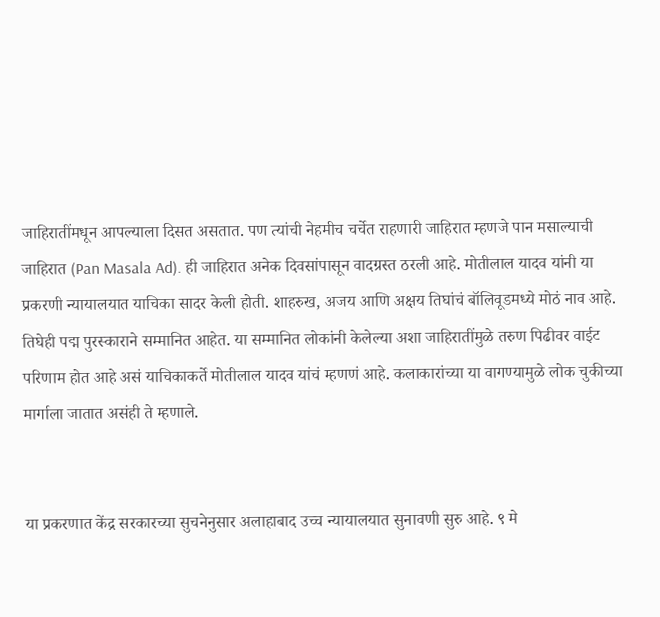जाहिरातींमधून आपल्याला दिसत असतात. पण त्यांची नेहमीच चर्चेत राहणारी जाहिरात म्हणजे पान मसाल्याची जाहिरात (Pan Masala Ad). ही जाहिरात अनेक दिवसांपासून वादग्रस्त ठरली आहे. मोतीलाल यादव यांनी या प्रकरणी न्यायालयात याचिका सादर केली होती. शाहरुख, अजय आणि अक्षय तिघांचं बॉलिवूडमध्ये मोठं नाव आहे. तिघेही पद्म पुरस्काराने सम्मानित आहेत. या सम्मानित लोकांनी केलेल्या अशा जाहिरातींमुळे तरुण पिढीवर वाईट परिणाम होत आहे असं याचिकाकर्ते मोतीलाल यादव यांचं म्हणणं आहे. कलाकारांच्या या वागण्यामुळे लोक चुकीच्या मार्गाला जातात असंही ते म्हणाले.


या प्रकरणात केंद्र सरकारच्या सुचनेनुसार अलाहाबाद उच्च न्यायालयात सुनावणी सुरु आहे. ९ मे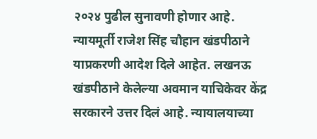२०२४ पुढील सुनावणी होणार आहे. न्यायमूर्ती राजेश सिंह चौहान खंडपीठाने याप्रकरणी आदेश दिले आहेत. लखनऊ खंडपीठाने केलेल्या अवमान याचिकेवर केंद्र सरकारने उत्तर दिलं आहे. न्यायालयाच्या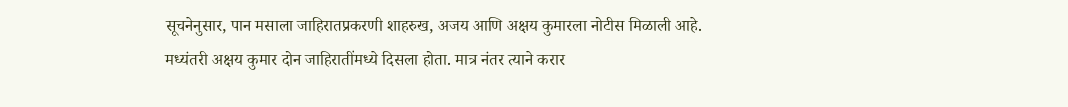सूचनेनुसार, पान मसाला जाहिरातप्रकरणी शाहरुख, अजय आणि अक्षय कुमारला नोटीस मिळाली आहे. मध्यंतरी अक्षय कुमार दोन जाहिरातींमध्ये दिसला होता. मात्र नंतर त्याने करार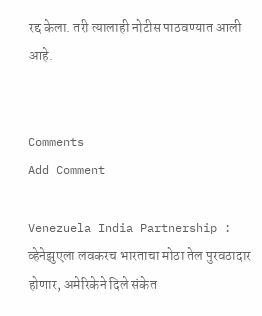रद्द केला. तरी त्यालाही नोटीस पाठवण्यात आली आहे.


Comments
Add Comment

Venezuela India Partnership : व्हेनेझुएला लवकरच भारताचा मोठा तेल पुरवठादार होणार, अमेरिकेने दिले संकेत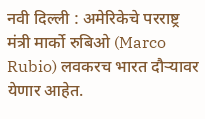नवी दिल्ली : अमेरिकेचे परराष्ट्र मंत्री मार्को रुबिओ (Marco Rubio) लवकरच भारत दौऱ्यावर येणार आहेत.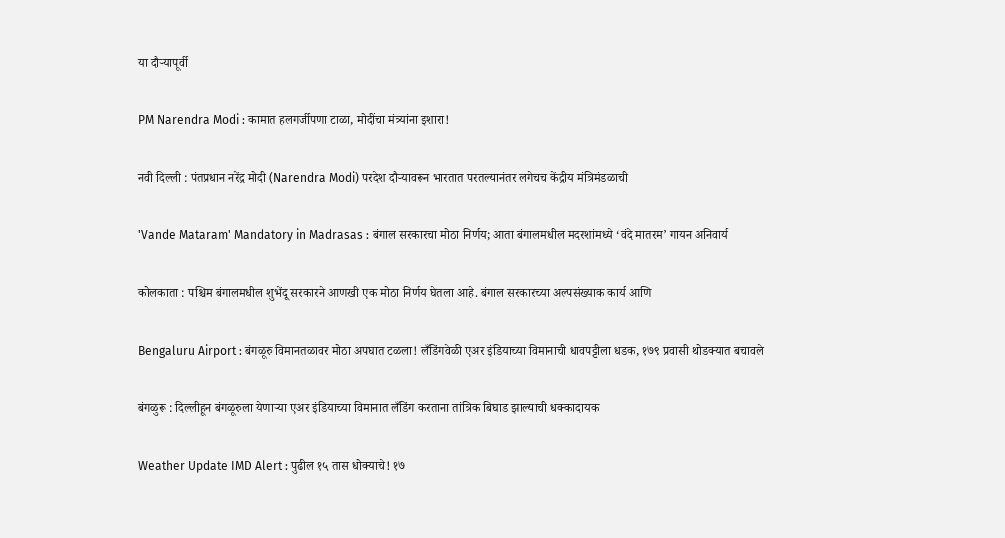या दौऱ्यापूर्वी

PM Narendra Modi : कामात हलगर्जीपणा टाळा, मोदींचा मंत्र्यांना इशारा!

नवी दिल्ली : पंतप्रधान नरेंद्र मोदी (Narendra Modi) परदेश दौऱ्यावरून भारतात परतल्यानंतर लगेचच केंद्रीय मंत्रिमंडळाची

'Vande Mataram' Mandatory in Madrasas : बंगाल सरकारचा मोठा निर्णय; आता बंगालमधील मदरशांमध्ये ‘वंदे मातरम’ गायन अनिवार्य

कोलकाता : पश्चिम बंगालमधील शुभेंदू सरकारने आणखी एक मोठा निर्णय घेतला आहे. बंगाल सरकारच्या अल्पसंख्याक कार्य आणि

Bengaluru Airport : बंगळूरु विमानतळावर मोठा अपघात टळला! लँडिंगवेळी एअर इंडियाच्या विमानाची धावपट्टीला धडक, १७९ प्रवासी थोडक्यात बचावले

बंगळुरू : दिल्लीहून बंगळूरुला येणाऱ्या एअर इंडियाच्या विमानात लँडिंग करताना तांत्रिक बिघाड झाल्याची धक्कादायक

Weather Update IMD Alert : पुढील १५ तास धोक्याचे! १७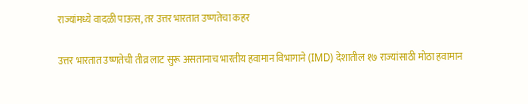राज्यांमध्ये वादळी पाऊस, तर उत्तर भारतात उष्णतेचा कहर

उत्तर भारतात उष्णतेची तीव्र लाट सुरू असतानाच भारतीय हवामान विभागाने (IMD) देशातील १७ राज्यांसाठी मोठा हवामान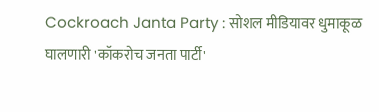Cockroach Janta Party : सोशल मीडियावर धुमाकूळ घालणारी 'कॉकरोच जनता पार्टी'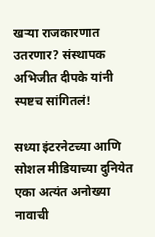खऱ्या राजकारणात उतरणार? संस्थापक अभिजीत दीपके यांनी स्पष्टच सांगितलं!

सध्या इंटरनेटच्या आणि सोशल मीडियाच्या दुनियेत एका अत्यंत अनोख्या नावाची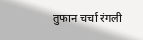तुफान चर्चा रंगली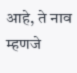आहे, ते नाव म्हणजे